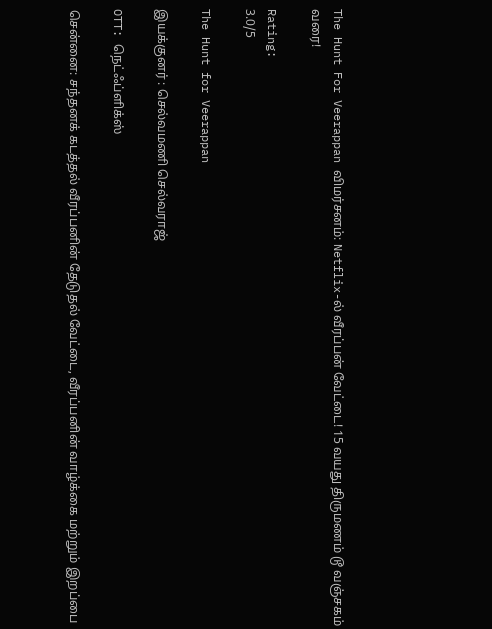The Hunt For Veerappan விமர்சனம்: Netflix-ல் வீரப்பன் வேட்டை! 15 வயது திருமணம் டூ வஞ்சகம் வரை!

Rating:
3.0/5

The Hunt for Veerappan

இயக்குனர் : செல்வமணி செல்வராஜ்

OTT: நெட்ஃப்ளிக்ஸ்

சென்னை: சந்தனக் கடத்தல் வீரப்பனின் தேடுதல் வேட்டை, வீரப்பனின் வாழ்க்கை மற்றும் இறப்பை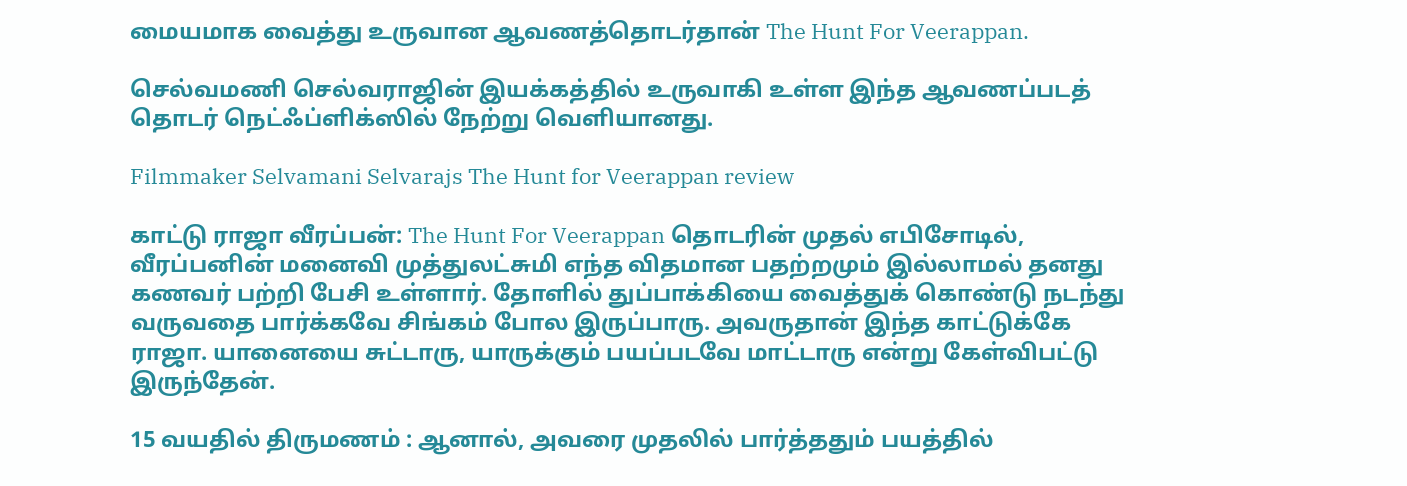மையமாக வைத்து உருவான ஆவணத்தொடர்தான் The Hunt For Veerappan.

செல்வமணி செல்வராஜின் இயக்கத்தில் உருவாகி உள்ள இந்த ஆவணப்படத் தொடர் நெட்ஃப்ளிக்ஸில் நேற்று வெளியானது.

Filmmaker Selvamani Selvarajs The Hunt for Veerappan review

காட்டு ராஜா வீரப்பன்: The Hunt For Veerappan தொடரின் முதல் எபிசோடில், வீரப்பனின் மனைவி முத்துலட்சுமி எந்த விதமான பதற்றமும் இல்லாமல் தனது கணவர் பற்றி பேசி உள்ளார். தோளில் துப்பாக்கியை வைத்துக் கொண்டு நடந்து வருவதை பார்க்கவே சிங்கம் போல இருப்பாரு. அவருதான் இந்த காட்டுக்கே ராஜா. யானையை சுட்டாரு, யாருக்கும் பயப்படவே மாட்டாரு என்று கேள்விபட்டு இருந்தேன்.

15 வயதில் திருமணம் : ஆனால், அவரை முதலில் பார்த்ததும் பயத்தில்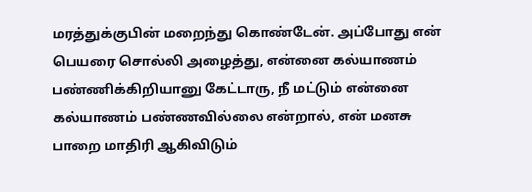மரத்துக்குபின் மறைந்து கொண்டேன். அப்போது என் பெயரை சொல்லி அழைத்து, என்னை கல்யாணம் பண்ணிக்கிறியானு கேட்டாரு, நீ மட்டும் என்னை கல்யாணம் பண்ணவில்லை என்றால், என் மனசு பாறை மாதிரி ஆகிவிடும்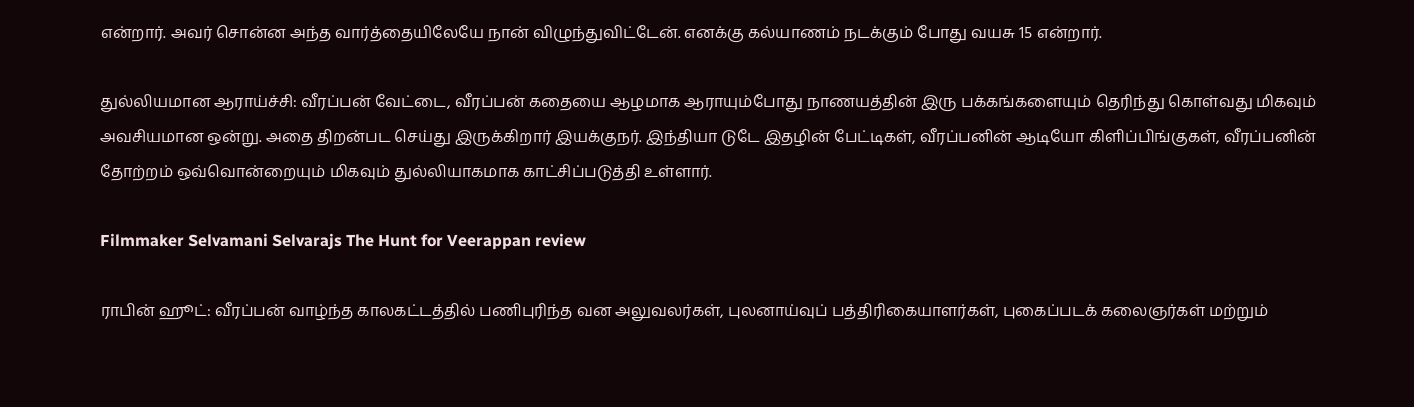என்றார். அவர் சொன்ன அந்த வார்த்தையிலேயே நான் விழுந்துவிட்டேன். எனக்கு கல்யாணம் நடக்கும் போது வயசு 15 என்றார்.

துல்லியமான ஆராய்ச்சி: வீரப்பன் வேட்டை, வீரப்பன் கதையை ஆழமாக ஆராயும்போது நாணயத்தின் இரு பக்கங்களையும் தெரிந்து கொள்வது மிகவும் அவசியமான ஒன்று. அதை திறன்பட செய்து இருக்கிறார் இயக்குநர். இந்தியா டுடே இதழின் பேட்டிகள், வீரப்பனின் ஆடியோ கிளிப்பிங்குகள், வீரப்பனின் தோற்றம் ஒவ்வொன்றையும் மிகவும் துல்லியாகமாக காட்சிப்படுத்தி உள்ளார்.

Filmmaker Selvamani Selvarajs The Hunt for Veerappan review

ராபின் ஹூட்: வீரப்பன் வாழ்ந்த காலகட்டத்தில் பணிபுரிந்த வன அலுவலர்கள், புலனாய்வுப் பத்திரிகையாளர்கள், புகைப்படக் கலைஞர்கள் மற்றும்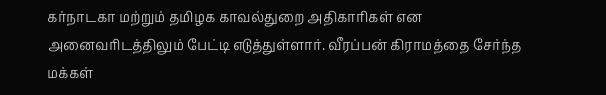கர்நாடகா மற்றும் தமிழக காவல்துறை அதிகாரிகள் என அனைவரிடத்திலும் பேட்டி எடுத்துள்ளார். வீரப்பன் கிராமத்தை சேர்ந்த மக்கள்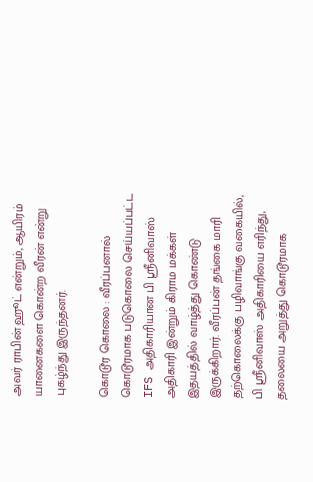அவர் ராபின் ஹூட் என்றும், ஆயிரம் யானைகளை கொன்ற வீரன் என்று புகழ்ந்து இருந்தனர்.

கொடூர கொலை : வீரப்பனால் கொடூரமாக படுகொலை செய்யப்பட்ட IFS அதிகாரியான பி ஸ்ரீனிவாஸ் அதிகாரி இன்றும் கிராம மக்கள் இதயத்தில் வாழ்த்து கொண்டு இருக்கிறார். வீரப்பன் தங்கை மாரி தற்கொலைக்கு பழிவாங்கு வகையில், பி ஸ்ரீனிவாஸ் அதிகாரியை எரிந்து, தலையை அறுத்து கொடூரமாக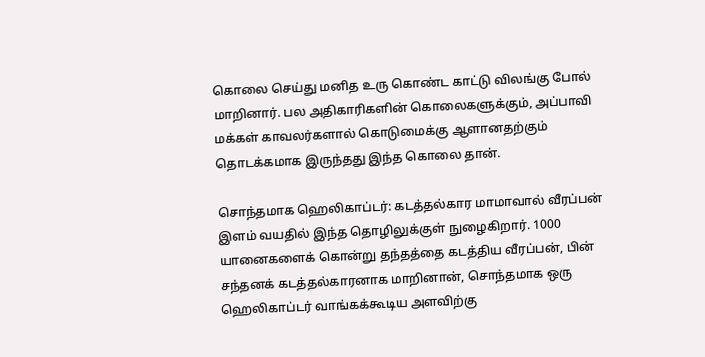கொலை செய்து மனித உரு கொண்ட காட்டு விலங்கு போல் மாறினார். பல அதிகாரிகளின் கொலைகளுக்கும், அப்பாவி மக்கள் காவலர்களால் கொடுமைக்கு ஆளானதற்கும் தொடக்கமாக இருந்தது இந்த கொலை தான்.

சொந்தமாக ஹெலிகாப்டர்: கடத்தல்கார மாமாவால் வீரப்பன் இளம் வயதில் இந்த தொழிலுக்குள் நுழைகிறார். 1000 யானைகளைக் கொன்று தந்தத்தை கடத்திய வீரப்பன், பின் சந்தனக் கடத்தல்காரனாக மாறினான், சொந்தமாக ஒரு ஹெலிகாப்டர் வாங்கக்கூடிய அளவிற்கு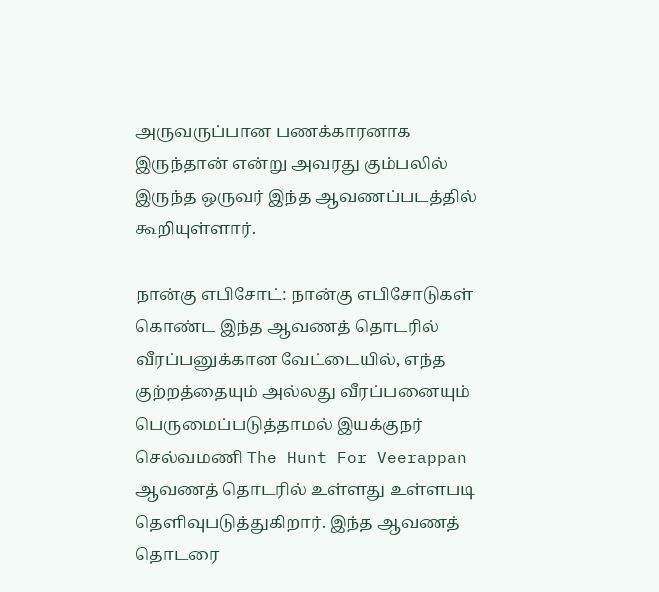அருவருப்பான பணக்காரனாக இருந்தான் என்று அவரது கும்பலில் இருந்த ஒருவர் இந்த ஆவணப்படத்தில் கூறியுள்ளார்.

நான்கு எபிசோட்: நான்கு எபிசோடுகள் கொண்ட இந்த ஆவணத் தொடரில் வீரப்பனுக்கான வேட்டையில், எந்த குற்றத்தையும் அல்லது வீரப்பனையும் பெருமைப்படுத்தாமல் இயக்குநர் செல்வமணி The Hunt For Veerappan ஆவணத் தொடரில் உள்ளது உள்ளபடி தெளிவுபடுத்துகிறார். இந்த ஆவணத் தொடரை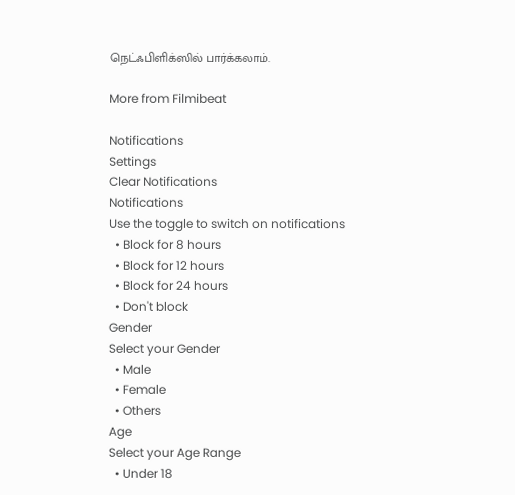நெட்ஃபிளிக்ஸில் பார்க்கலாம்.

More from Filmibeat

Notifications
Settings
Clear Notifications
Notifications
Use the toggle to switch on notifications
  • Block for 8 hours
  • Block for 12 hours
  • Block for 24 hours
  • Don't block
Gender
Select your Gender
  • Male
  • Female
  • Others
Age
Select your Age Range
  • Under 18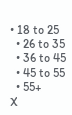• 18 to 25
  • 26 to 35
  • 36 to 45
  • 45 to 55
  • 55+
X